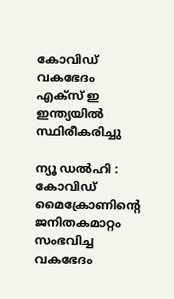കോവിഡ്‌ വകഭേദം എക്‌സ്‌ ഇ ഇന്ത്യയില്‍ സ്ഥിരീകരിച്ചു

ന്യൂ ഡല്‍ഹി : കോവിഡ്‌ മൈക്രോണിന്റെ ജനിതകമാറ്റം സംഭവിച്ച വകഭേദം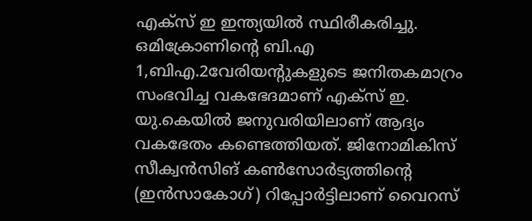എക്‌സ്‌ ഇ ഇന്ത്യയില്‍ സ്ഥിരീകരിച്ചു. ഒമിക്രോണിന്റെ ബി.എ 1,ബിഎ.2വേരിയന്റുകളുടെ ജനിതകമാറ്രം സംഭവിച്ച വകഭേദമാണ്‌ എക്‌സ്‌ ഇ. യു.കെയില്‍ ജനുവരിയിലാണ്‌ ആദ്യം വകഭേതം കണ്ടെത്തിയത്‌. ജിനോമികിസ്‌ സീക്വന്‍സിങ്‌ കണ്‍സോര്‍ട്യത്തിന്റെ (ഇന്‍സാകോഗ്‌) റിപ്പോര്‍ട്ടിലാണ്‌ വൈറസ്‌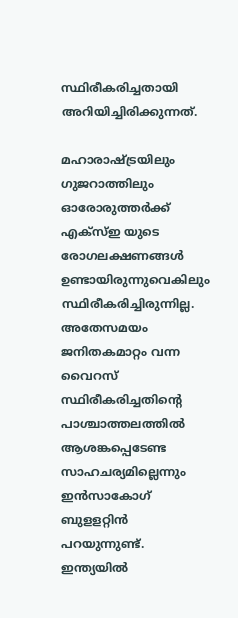സ്ഥിരീകരിച്ചതായി അറിയിച്ചിരിക്കുന്നത്‌.

മഹാരാഷ്ട്രയിലും ഗുജറാത്തിലും ഓരോരുത്തര്‍ക്ക്‌ എക്‌സ്‌ഇ യുടെ രോഗലക്ഷണങ്ങള്‍ ഉണ്ടായിരുന്നുവെകിലും സ്ഥിരീകരിച്ചിരുന്നില്ല. അതേസമയം ജനിതകമാറ്റം വന്ന വൈറസ്‌ സ്ഥിരീകരിച്ചതിന്‍റെ പാശ്ചാത്തലത്തില്‍ ആശങ്കപ്പെടേണ്ട സാഹചര്യമില്ലെന്നും ഇന്‍സാകോഗ്‌ ബുളളറ്റിന്‍ പറയുന്നുണ്ട്‌. ഇന്ത്യയില്‍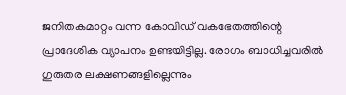ജനിതകമാറ്റം വന്ന കോവിഡ്‌ വകഭേതത്തിന്റെ പ്രാദേശിക വ്യാപനം ഉണ്ടയിട്ടില്ല. രോഗം ബാധിച്ചവരില്‍ ഗുരുതര ലക്ഷണങ്ങളില്ലെന്നും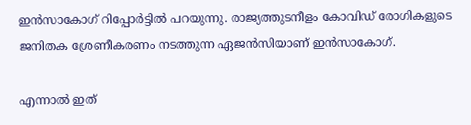ഇന്‍സാകോഗ്‌ റിപ്പോര്‍ട്ടില്‍ പറയുന്നു. രാജ്യത്തുടനീളം കോവിഡ്‌ രോഗികളുടെ ജനിതക ശ്രേണീകരണം നടത്തുന്ന ഏജന്‍സിയാണ് ഇന്‍സാകോഗ്‌.

എന്നാല്‍ ഇത്‌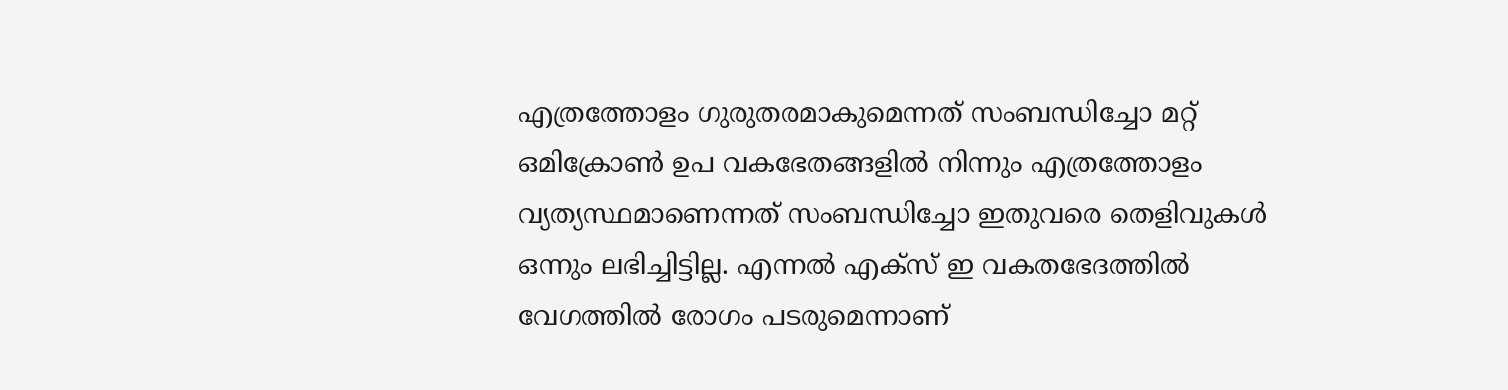എത്രത്തോളം ഗുരുതരമാകുമെന്നത്‌ സംബന്ധിച്ചോ മറ്റ്‌ ഒമിക്രോണ്‍ ഉപ വകഭേതങ്ങളില്‍ നിന്നും എത്രത്തോളം വ്യത്യസ്ഥമാണെന്നത്‌ സംബന്ധിച്ചോ ഇതുവരെ തെളിവുകള്‍ ഒന്നും ലഭിച്ചിട്ടില്ല. എന്നല്‍ എക്‌സ്‌ ഇ വകതഭേദത്തില്‍ വേഗത്തില്‍ രോഗം പടരുമെന്നാണ്‌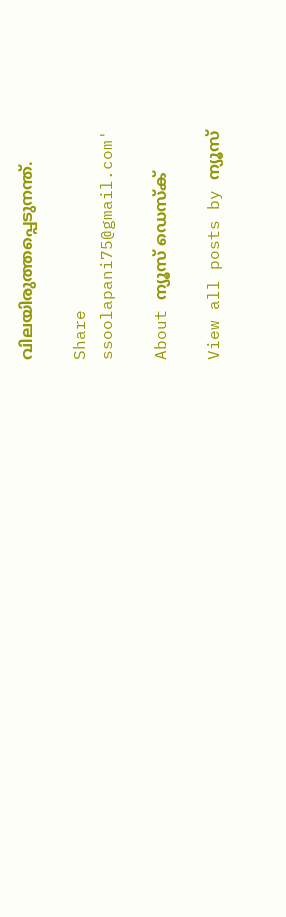വിലയിരുത്തപ്പെടുനന്ത്‌.

Share
ssoolapani75@gmail.com'

About ന്യൂസ് ഡെസ്ക്

View all posts by ന്യൂസ്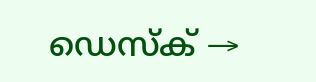ഡെസ്ക് →